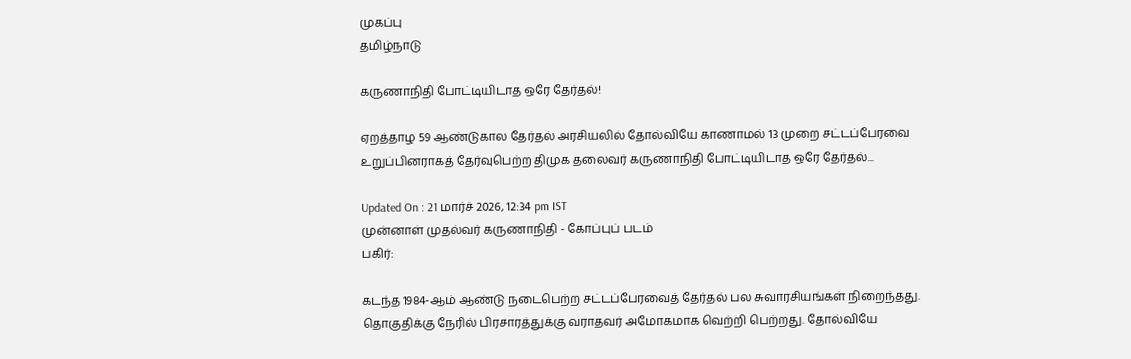முகப்பு
தமிழ்நாடு

கருணாநிதி போட்டியிடாத ஒரே தேர்தல்!

ஏறத்தாழ 59 ஆண்டுகால தேர்தல் அரசியலில் தோல்வியே காணாமல் 13 முறை சட்டப்பேரவை உறுப்பினராகத் தேர்வுபெற்ற திமுக தலைவர் கருணாநிதி போட்டியிடாத ஒரே தேர்தல்...

Updated On : 21 மார்ச் 2026, 12:34 pm IST
முன்னாள் முதல்வர் கருணாநிதி - கோப்புப் படம்
பகிர்:

கடந்த 1984-ஆம் ஆண்டு நடைபெற்ற சட்டப்பேரவைத் தேர்தல் பல சுவாரசியங்கள் நிறைந்தது. தொகுதிக்கு நேரில் பிரசாரத்துக்கு வராதவர் அமோகமாக வெற்றி பெற்றது. தோல்வியே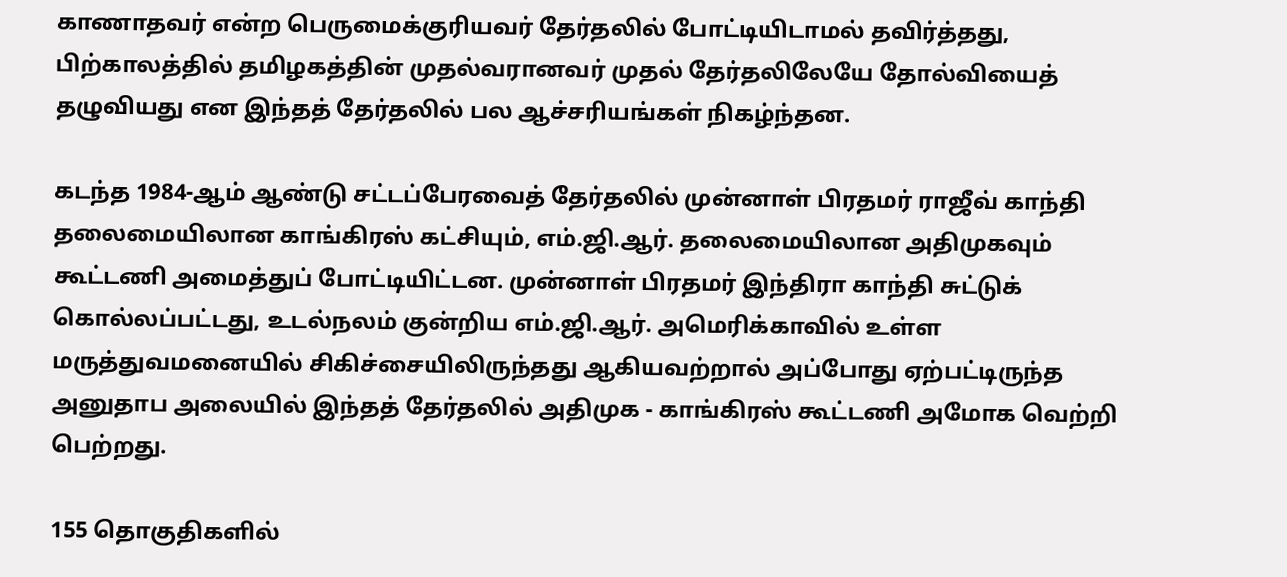காணாதவர் என்ற பெருமைக்குரியவர் தேர்தலில் போட்டியிடாமல் தவிர்த்தது, பிற்காலத்தில் தமிழகத்தின் முதல்வரானவர் முதல் தேர்தலிலேயே தோல்வியைத் தழுவியது என இந்தத் தேர்தலில் பல ஆச்சரியங்கள் நிகழ்ந்தன.

கடந்த 1984-ஆம் ஆண்டு சட்டப்பேரவைத் தேர்தலில் முன்னாள் பிரதமர் ராஜீவ் காந்தி தலைமையிலான காங்கிரஸ் கட்சியும், எம்.ஜி.ஆர். தலைமையிலான அதிமுகவும் கூட்டணி அமைத்துப் போட்டியிட்டன. முன்னாள் பிரதமர் இந்திரா காந்தி சுட்டுக் கொல்லப்பட்டது, உடல்நலம் குன்றிய எம்.ஜி.ஆர். அமெரிக்காவில் உள்ள மருத்துவமனையில் சிகிச்சையிலிருந்தது ஆகியவற்றால் அப்போது ஏற்பட்டிருந்த அனுதாப அலையில் இந்தத் தேர்தலில் அதிமுக - காங்கிரஸ் கூட்டணி அமோக வெற்றி பெற்றது.

155 தொகுதிகளில்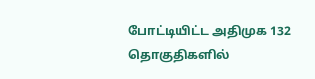போட்டியிட்ட அதிமுக 132 தொகுதிகளில்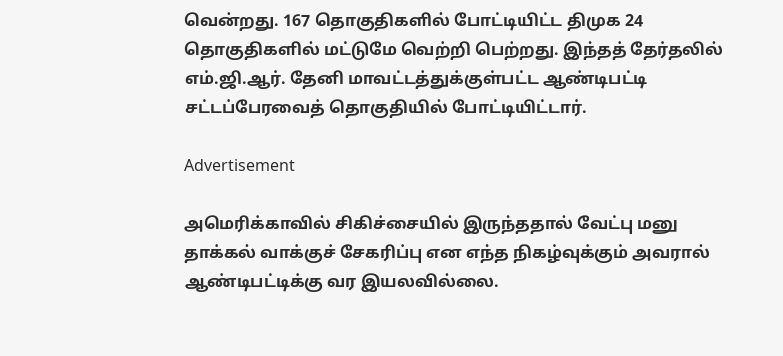வென்றது. 167 தொகுதிகளில் போட்டியிட்ட திமுக 24 தொகுதிகளில் மட்டுமே வெற்றி பெற்றது. இந்தத் தேர்தலில் எம்.ஜி.ஆர். தேனி மாவட்டத்துக்குள்பட்ட ஆண்டிபட்டி சட்டப்பேரவைத் தொகுதியில் போட்டியிட்டார்.

Advertisement

அமெரிக்காவில் சிகிச்சையில் இருந்ததால் வேட்பு மனு தாக்கல் வாக்குச் சேகரிப்பு என எந்த நிகழ்வுக்கும் அவரால் ஆண்டிபட்டிக்கு வர இயலவில்லை.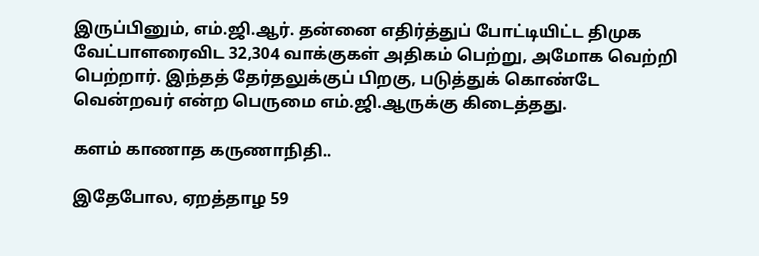இருப்பினும், எம்.ஜி.ஆர். தன்னை எதிர்த்துப் போட்டியிட்ட திமுக வேட்பாளரைவிட 32,304 வாக்குகள் அதிகம் பெற்று, அமோக வெற்றி பெற்றார். இந்தத் தேர்தலுக்குப் பிறகு, படுத்துக் கொண்டே வென்றவர் என்ற பெருமை எம்.ஜி.ஆருக்கு கிடைத்தது.

களம் காணாத கருணாநிதி..

இதேபோல, ஏறத்தாழ 59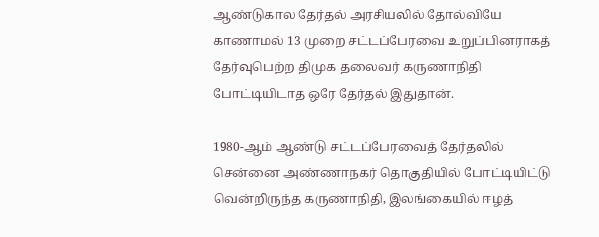ஆண்டுகால தேர்தல் அரசியலில் தோல்வியே காணாமல் 13 முறை சட்டப்பேரவை உறுப்பினராகத் தேர்வுபெற்ற திமுக தலைவர் கருணாநிதி போட்டியிடாத ஒரே தேர்தல் இதுதான்.

1980-ஆம் ஆண்டு சட்டப்பேரவைத் தேர்தலில் சென்னை அண்ணாநகர் தொகுதியில் போட்டியிட்டு வென்றிருந்த கருணாநிதி, இலங்கையில் ஈழத்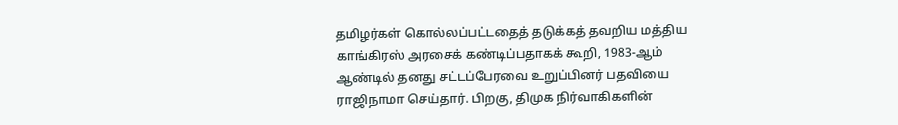தமிழர்கள் கொல்லப்பட்டதைத் தடுக்கத் தவறிய மத்திய காங்கிரஸ் அரசைக் கண்டிப்பதாகக் கூறி, 1983-ஆம் ஆண்டில் தனது சட்டப்பேரவை உறுப்பினர் பதவியை ராஜிநாமா செய்தார். பிறகு, திமுக நிர்வாகிகளின்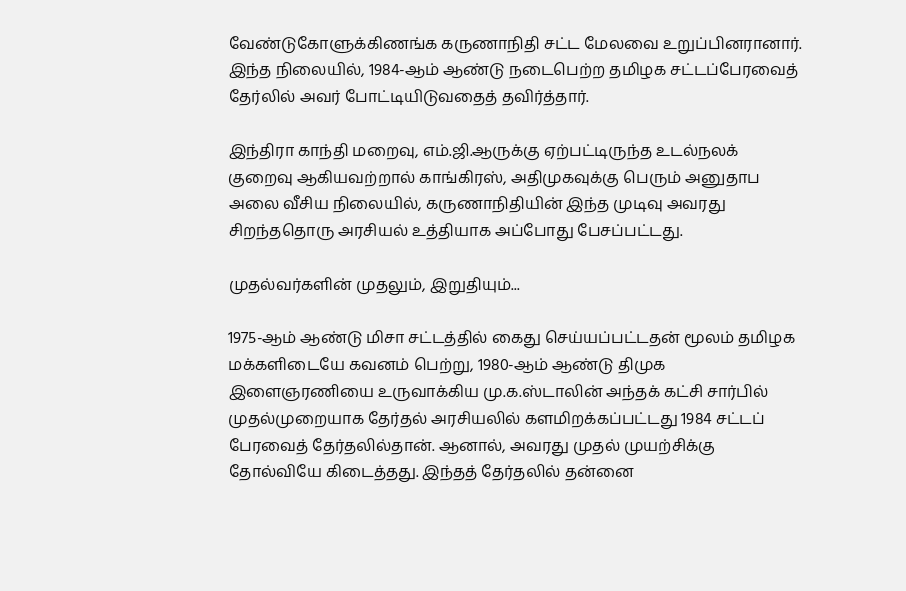வேண்டுகோளுக்கிணங்க கருணாநிதி சட்ட மேலவை உறுப்பினரானார். இந்த நிலையில், 1984-ஆம் ஆண்டு நடைபெற்ற தமிழக சட்டப்பேரவைத் தேர்லில் அவர் போட்டியிடுவதைத் தவிர்த்தார்.

இந்திரா காந்தி மறைவு, எம்.ஜி.ஆருக்கு ஏற்பட்டிருந்த உடல்நலக் குறைவு ஆகியவற்றால் காங்கிரஸ், அதிமுகவுக்கு பெரும் அனுதாப அலை வீசிய நிலையில், கருணாநிதியின் இந்த முடிவு அவரது சிறந்ததொரு அரசியல் உத்தியாக அப்போது பேசப்பட்டது.

முதல்வர்களின் முதலும், இறுதியும்...

1975-ஆம் ஆண்டு மிசா சட்டத்தில் கைது செய்யப்பட்டதன் மூலம் தமிழக மக்களிடையே கவனம் பெற்று, 1980-ஆம் ஆண்டு திமுக இளைஞரணியை உருவாக்கிய மு.க.ஸ்டாலின் அந்தக் கட்சி சார்பில் முதல்முறையாக தேர்தல் அரசியலில் களமிறக்கப்பட்டது 1984 சட்டப் பேரவைத் தேர்தலில்தான். ஆனால், அவரது முதல் முயற்சிக்கு தோல்வியே கிடைத்தது. இந்தத் தேர்தலில் தன்னை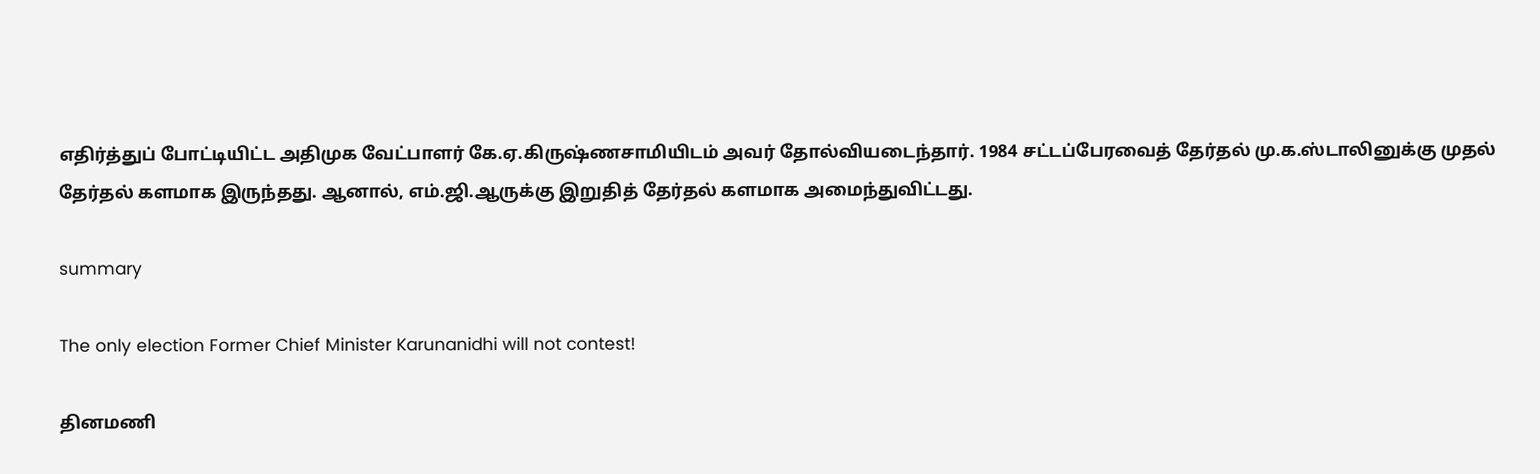எதிர்த்துப் போட்டியிட்ட அதிமுக வேட்பாளர் கே.ஏ.கிருஷ்ணசாமியிடம் அவர் தோல்வியடைந்தார். 1984 சட்டப்பேரவைத் தேர்தல் மு.க.ஸ்டாலினுக்கு முதல் தேர்தல் களமாக இருந்தது. ஆனால், எம்.ஜி.ஆருக்கு இறுதித் தேர்தல் களமாக அமைந்துவிட்டது.

summary

The only election Former Chief Minister Karunanidhi will not contest!

தினமணி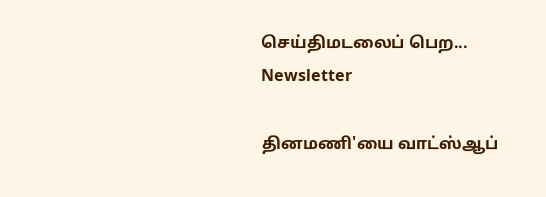செய்திமடலைப் பெற... Newsletter

தினமணி'யை வாட்ஸ்ஆப்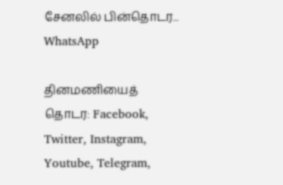சேனலில் பின்தொடர... WhatsApp

தினமணியைத் தொடர: Facebook, Twitter, Instagram, Youtube, Telegram,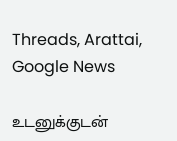Threads, Arattai, Google News

உடனுக்குடன்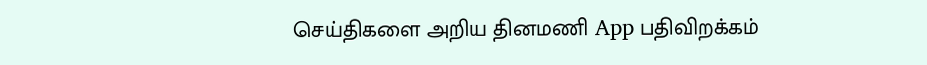செய்திகளை அறிய தினமணி App பதிவிறக்கம்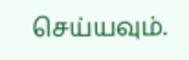செய்யவும்.